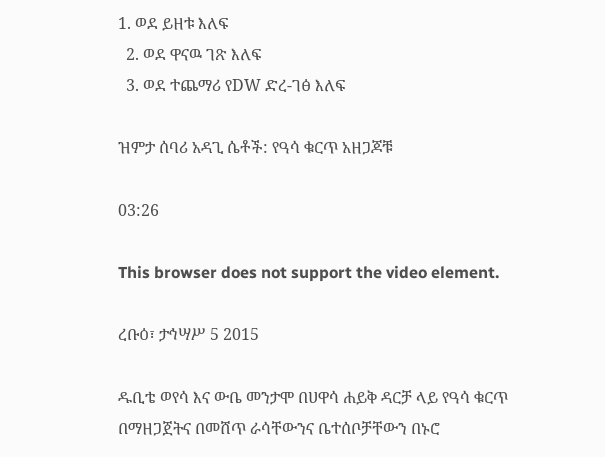1. ወደ ይዘቱ እለፍ
  2. ወደ ዋናዉ ገጽ እለፍ
  3. ወደ ተጨማሪ የDW ድረ-ገፅ እለፍ

ዝምታ ሰባሪ አዳጊ ሴቶች: የዓሳ ቁርጥ አዘጋጆቹ

03:26

This browser does not support the video element.

ረቡዕ፣ ታኅሣሥ 5 2015

ዱቢቴ ወየሳ እና ውቤ መንታሞ በሀዋሳ ሐይቅ ዳርቻ ላይ የዓሳ ቁርጥ በማዘጋጀትና በመሸጥ ራሳቸውንና ቤተሰቦቻቸውን በኑሮ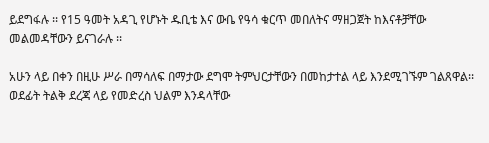ይደግፋሉ ፡፡ የ15 ዓመት አዳጊ የሆኑት ዱቢቴ እና ውቤ የዓሳ ቁርጥ መበለትና ማዘጋጀት ከእናቶቻቸው መልመዳቸውን ይናገራሉ ፡፡

አሁን ላይ በቀን በዚሁ ሥራ በማሳለፍ በማታው ደግሞ ትምህርታቸውን በመከታተል ላይ እንደሚገኙም ገልጸዋል፡፡ ወደፊት ትልቅ ደረጃ ላይ የመድረስ ህልም እንዳላቸው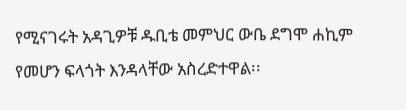የሚናገሩት አዳጊዎቹ ዱቢቴ መምህር ውቤ ደግሞ ሐኪም የመሆን ፍላጎት እንዳላቸው አስረድተዋል፡፡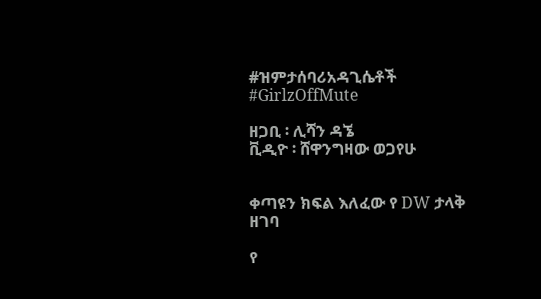#ዝምታሰባሪአዳጊሴቶች #GirlzOffMute

ዘጋቢ ፡ ሊሻን ዳኜ
ቪዲዮ ፡ ሸዋንግዛው ወጋየሁ


ቀጣዩን ክፍል እለፈው የ DW ታላቅ ዘገባ

የ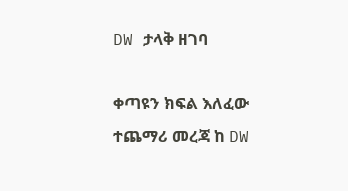DW ታላቅ ዘገባ

ቀጣዩን ክፍል እለፈው ተጨማሪ መረጃ ከ DW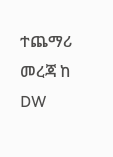ተጨማሪ መረጃ ከ DW